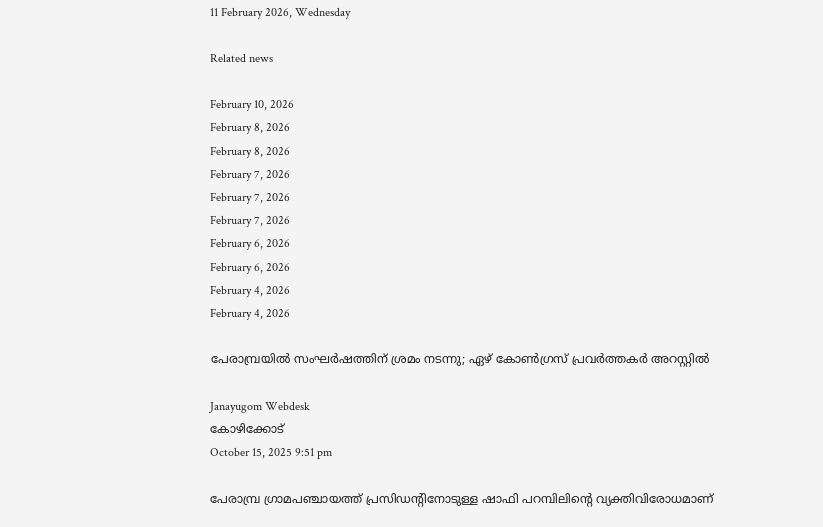11 February 2026, Wednesday

Related news

February 10, 2026
February 8, 2026
February 8, 2026
February 7, 2026
February 7, 2026
February 7, 2026
February 6, 2026
February 6, 2026
February 4, 2026
February 4, 2026

പേരാമ്പ്രയില്‍ സംഘർഷത്തിന് ശ്രമം നടന്നു; ഏഴ് കോണ്‍ഗ്രസ് പ്രവര്‍ത്തകര്‍ അറസ്റ്റില്‍

Janayugom Webdesk
കോഴിക്കോട്
October 15, 2025 9:51 pm

പേരാമ്പ്ര ഗ്രാമപഞ്ചായത്ത് പ്രസിഡന്റിനോടുള്ള ഷാഫി പറമ്പിലിന്റെ വ്യക്തിവിരോധമാണ്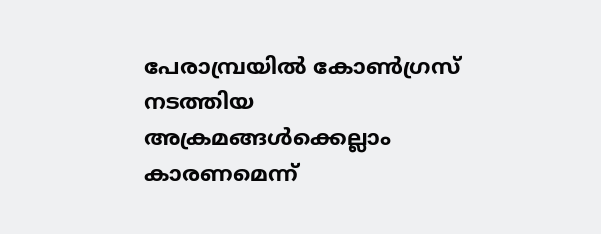പേരാമ്പ്രയില്‍ കോണ്‍ഗ്രസ് നടത്തിയ അക്രമങ്ങള്‍ക്കെല്ലാം കാരണമെന്ന്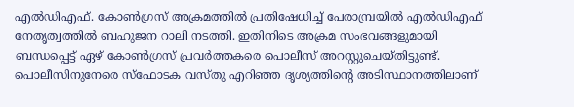എല്‍ഡിഎഫ്. കോണ്‍ഗ്രസ് അക്രമത്തില്‍ പ്രതിഷേധിച്ച് പേരാമ്പ്രയില്‍ എല്‍ഡിഎഫ് നേതൃത്വത്തില്‍ ബഹുജന റാലി നടത്തി. ഇതിനിടെ അക്രമ സംഭവങ്ങളുമായി ബന്ധപ്പെട്ട് ഏഴ് കോണ്‍ഗ്രസ് പ്രവര്‍ത്തകരെ പൊലീസ് അറസ്റ്റുചെയ്തിട്ടുണ്ട്. പൊലീസിനുനേരെ സ്ഫോടക വസ്തു എറിഞ്ഞ ദൃശ്യത്തിന്റെ അടിസ്ഥാനത്തിലാണ്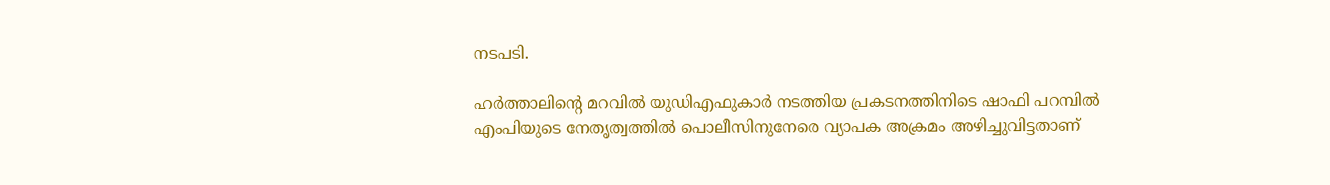നടപടി.

ഹർത്താലിന്റെ മറവിൽ യുഡിഎഫുകാർ നടത്തിയ പ്രകടനത്തിനിടെ ഷാഫി പറമ്പിൽ എംപിയുടെ നേതൃത്വത്തിൽ പൊലീസിനുനേരെ വ്യാപക അക്രമം അഴിച്ചുവിട്ടതാണ്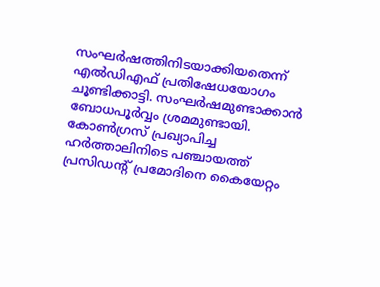സംഘർഷത്തിനിടയാക്കിയതെന്ന് എൽഡിഎഫ് പ്രതിഷേധയോഗം ചൂണ്ടിക്കാട്ടി. സംഘർഷമുണ്ടാക്കാൻ ബോധപൂർവ്വം ശ്രമമുണ്ടായി. കോണ്‍ഗ്രസ് പ്രഖ്യാപിച്ച ഹര്‍ത്താലിനിടെ പഞ്ചായത്ത് പ്രസിഡന്റ് പ്രമോദിനെ കൈയേറ്റം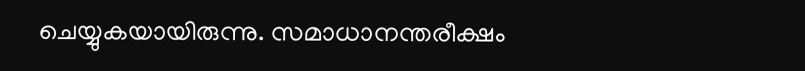ചെയ്യുകയായിരുന്നു. സമാധാനന്തരീക്ഷം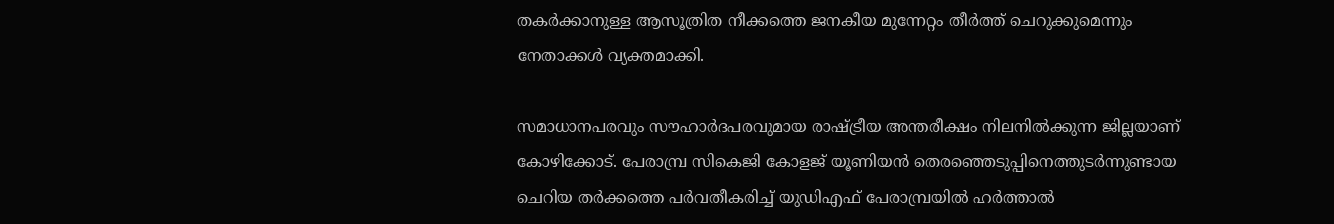തകർക്കാനുള്ള ആസൂത്രിത നീക്കത്തെ ജനകീയ മുന്നേറ്റം തീർത്ത് ചെറുക്കുമെന്നും നേതാക്കൾ വ്യക്തമാക്കി.

സമാധാനപരവും സ‍ൗഹാർദപരവുമായ രാഷ്ട്രീയ അന്തരീക്ഷം നിലനിൽക്കുന്ന ജില്ലയാണ് കോഴിക്കോട്. പേരാമ്പ്ര സികെജി കോളജ് യൂണിയൻ തെരഞ്ഞെടുപ്പിനെത്തുടർന്നുണ്ടായ ചെറിയ തര്‍ക്കത്തെ പർവതീകരിച്ച് യുഡിഎഫ് പേരാമ്പ്രയിൽ ഹർത്താൽ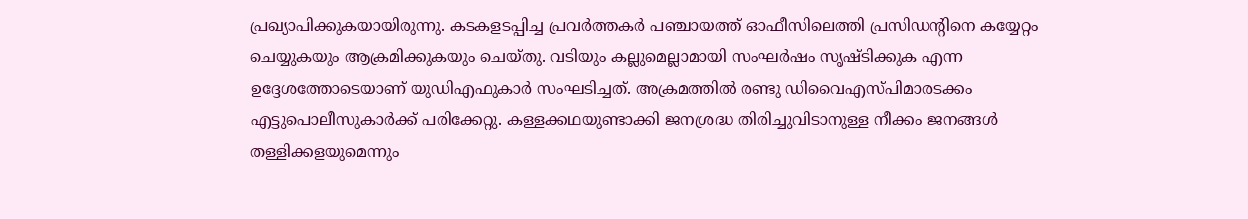പ്രഖ്യാപിക്കുകയായിരുന്നു. കടകളടപ്പിച്ച പ്രവർത്തകർ പഞ്ചായത്ത് ഓഫീസിലെത്തി പ്രസിഡന്റിനെ കയ്യേറ്റം ചെയ്യുകയും ആക്രമിക്കുകയും ചെയ്തു. വടിയും കല്ലുമെല്ലാമായി സംഘർഷം സൃഷ്ടിക്കുക എന്ന ഉദ്ദേശത്തോടെയാണ് യുഡിഎഫുകാർ സംഘടിച്ചത്. അക്രമത്തിൽ രണ്ടു ഡിവൈഎസ്പിമാരടക്കം എട്ടുപൊലീസുകാർക്ക് പരിക്കേറ്റു. കള്ളക്കഥയുണ്ടാക്കി ജനശ്രദ്ധ തിരിച്ചുവിടാനുള്ള നീക്കം ജനങ്ങള്‍ തള്ളിക്കളയുമെന്നും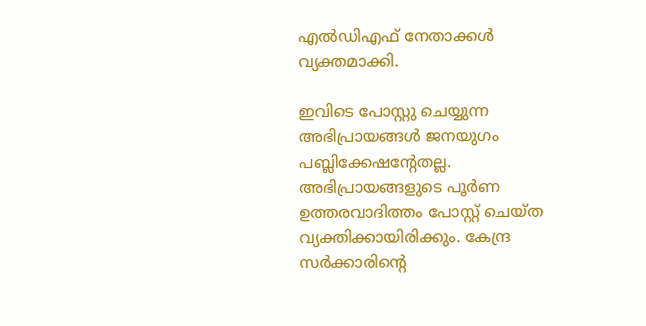എൽഡിഎഫ് നേതാക്കൾ വ്യക്തമാക്കി.

ഇവിടെ പോസ്റ്റു ചെയ്യുന്ന അഭിപ്രായങ്ങള്‍ ജനയുഗം പബ്ലിക്കേഷന്റേതല്ല. അഭിപ്രായങ്ങളുടെ പൂര്‍ണ ഉത്തരവാദിത്തം പോസ്റ്റ് ചെയ്ത വ്യക്തിക്കായിരിക്കും. കേന്ദ്ര സര്‍ക്കാരിന്റെ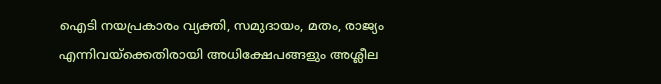ഐടി നയപ്രകാരം വ്യക്തി, സമുദായം, മതം, രാജ്യം എന്നിവയ്‌ക്കെതിരായി അധിക്ഷേപങ്ങളും അശ്ലീല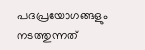പദപ്രയോഗങ്ങളും നടത്തുന്നത്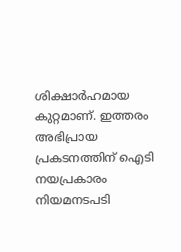ശിക്ഷാര്‍ഹമായ കുറ്റമാണ്. ഇത്തരം അഭിപ്രായ പ്രകടനത്തിന് ഐടി നയപ്രകാരം നിയമനടപടി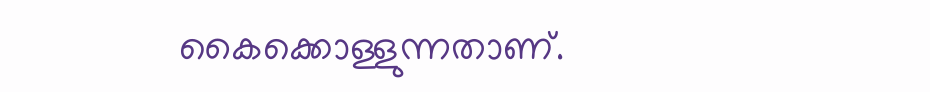കൈക്കൊള്ളുന്നതാണ്.